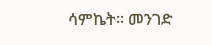ሳምኬት። መንገድ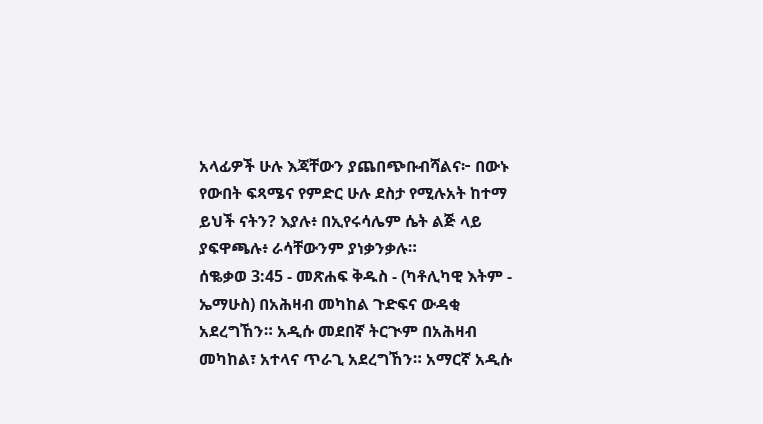አላፊዎች ሁሉ እጃቸውን ያጨበጭቡብሻልና፦ በውኑ የውበት ፍጻሜና የምድር ሁሉ ደስታ የሚሉአት ከተማ ይህች ናትን? እያሉ፥ በኢየሩሳሌም ሴት ልጅ ላይ ያፍዋጫሉ፥ ራሳቸውንም ያነቃንቃሉ።
ሰቈቃወ 3:45 - መጽሐፍ ቅዱስ - (ካቶሊካዊ እትም - ኤማሁስ) በአሕዛብ መካከል ጉድፍና ውዳቂ አደረግኸን። አዲሱ መደበኛ ትርጒም በአሕዛብ መካከል፣ አተላና ጥራጊ አደረግኸን። አማርኛ አዲሱ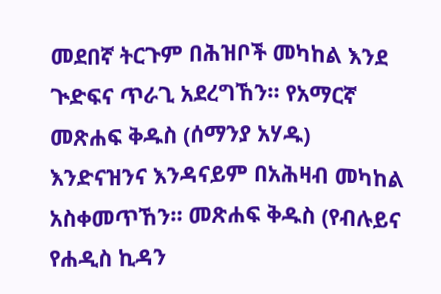መደበኛ ትርጉም በሕዝቦች መካከል እንደ ጒድፍና ጥራጊ አደረግኸን። የአማርኛ መጽሐፍ ቅዱስ (ሰማንያ አሃዱ) እንድናዝንና እንዳናይም በአሕዛብ መካከል አስቀመጥኸን። መጽሐፍ ቅዱስ (የብሉይና የሐዲስ ኪዳን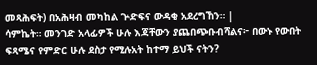መጻሕፍት) በአሕዛብ መካከል ጕድፍና ውዳቂ አደረግኸን። |
ሳምኬት። መንገድ አላፊዎች ሁሉ እጃቸውን ያጨበጭቡብሻልና፦ በውኑ የውበት ፍጻሜና የምድር ሁሉ ደስታ የሚሉአት ከተማ ይህች ናትን?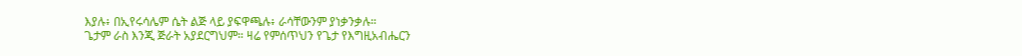እያሉ፥ በኢየሩሳሌም ሴት ልጅ ላይ ያፍዋጫሉ፥ ራሳቸውንም ያነቃንቃሉ።
ጌታም ራስ እንጂ ጅራት አያደርግህም። ዛሬ የምሰጥህን የጌታ የእግዚአብሔርን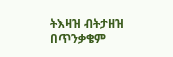ትእዛዝ ብትታዘዝ በጥንቃቄም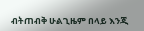ብትጠብቅ ሁልጊዜም በላይ እንጂ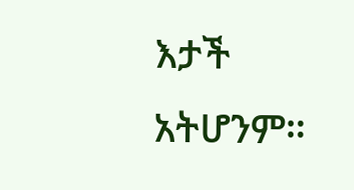እታች አትሆንም።